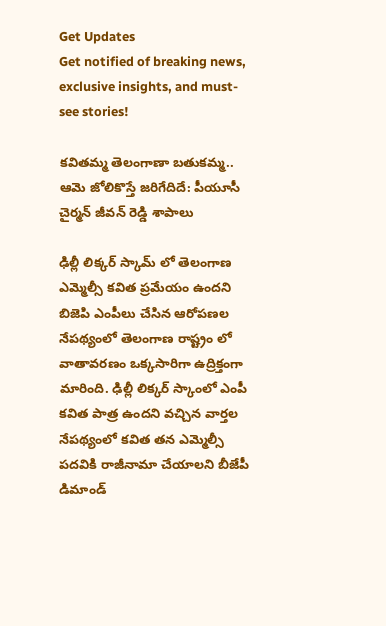Get Updates
Get notified of breaking news, exclusive insights, and must-see stories!

కవితమ్మ తెలంగాణా బతుకమ్మ.. ఆమె జోలికొస్తే జరిగేదిదే: పీయూసీ చైర్మన్ జీవన్ రెడ్డి శాపాలు

ఢిల్లీ లిక్కర్ స్కామ్ లో తెలంగాణ ఎమ్మెల్సీ కవిత ప్రమేయం ఉందని బిజెపి ఎంపీలు చేసిన ఆరోపణల నేపథ్యంలో తెలంగాణ రాష్ట్రం లో వాతావరణం ఒక్కసారిగా ఉద్రిక్తంగా మారింది. ఢిల్లీ లిక్కర్ స్కాంలో ఎంపీ కవిత పాత్ర ఉందని వచ్చిన వార్తల నేపథ్యంలో కవిత తన ఎమ్మెల్సీ పదవికి రాజీనామా చేయాలని బీజేపీ డిమాండ్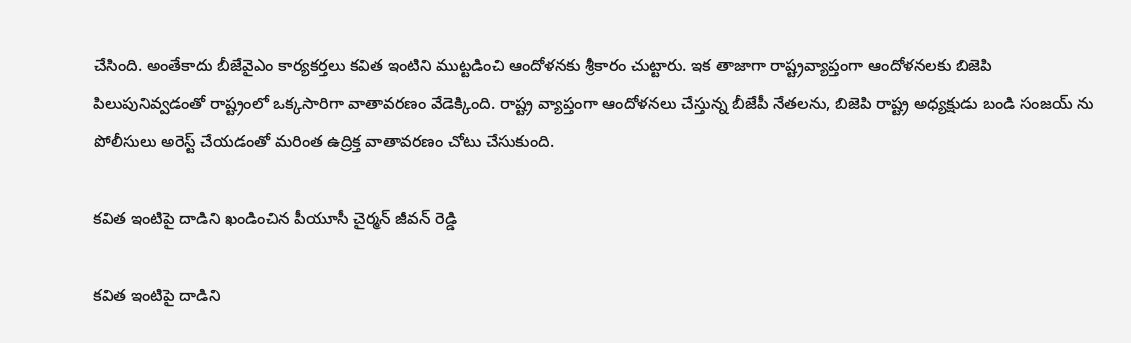చేసింది. అంతేకాదు బీజేవైఎం కార్యకర్తలు కవిత ఇంటిని ముట్టడించి ఆందోళనకు శ్రీకారం చుట్టారు. ఇక తాజాగా రాష్ట్రవ్యాప్తంగా ఆందోళనలకు బిజెపి పిలుపునివ్వడంతో రాష్ట్రంలో ఒక్కసారిగా వాతావరణం వేడెక్కింది. రాష్ట్ర వ్యాప్తంగా ఆందోళనలు చేస్తున్న బీజేపీ నేతలను, బిజెపి రాష్ట్ర అధ్యక్షుడు బండి సంజయ్ ను పోలీసులు అరెస్ట్ చేయడంతో మరింత ఉద్రిక్త వాతావరణం చోటు చేసుకుంది.

కవిత ఇంటిపై దాడిని ఖండించిన పీయూసీ చైర్మన్ జీవన్ రెడ్డి

కవిత ఇంటిపై దాడిని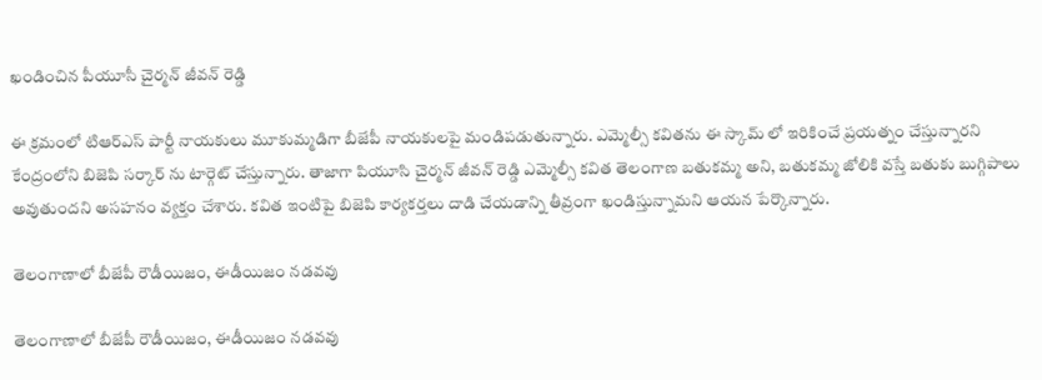ఖండించిన పీయూసీ చైర్మన్ జీవన్ రెడ్డి

ఈ క్రమంలో టిఆర్ఎస్ పార్టీ నాయకులు మూకుమ్మడిగా బీజేపీ నాయకులపై మండిపడుతున్నారు. ఎమ్మెల్సీ కవితను ఈ స్కామ్ లో ఇరికించే ప్రయత్నం చేస్తున్నారని కేంద్రంలోని బిజెపి సర్కార్ ను టార్గెట్ చేస్తున్నారు. తాజాగా పియూసి చైర్మన్ జీవన్ రెడ్డి ఎమ్మెల్సీ కవిత తెలంగాణ బతుకమ్మ అని, బతుకమ్మ జోలికి వస్తే బతుకు బుగ్గిపాలు అవుతుందని అసహనం వ్యక్తం చేశారు. కవిత ఇంటిపై బిజెపి కార్యకర్తలు దాడి చేయడాన్ని తీవ్రంగా ఖండిస్తున్నామని ఆయన పేర్కొన్నారు.

తెలంగాణాలో బీజేపీ రౌడీయిజం, ఈడీయిజం నడవవు

తెలంగాణాలో బీజేపీ రౌడీయిజం, ఈడీయిజం నడవవు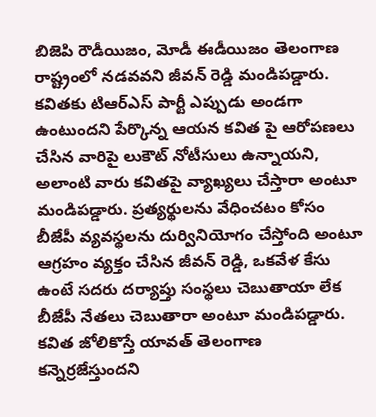బిజెపి రౌడీయిజం, మోడీ ఈడీయిజం తెలంగాణ రాష్ట్రంలో నడవవని జీవన్ రెడ్డి మండిపడ్డారు. కవితకు టిఆర్ఎస్ పార్టీ ఎప్పుడు అండగా ఉంటుందని పేర్కొన్న ఆయన కవిత పై ఆరోపణలు చేసిన వారిపై లుకౌట్ నోటీసులు ఉన్నాయని, అలాంటి వారు కవితపై వ్యాఖ్యలు చేస్తారా అంటూ మండిపడ్డారు. ప్రత్యర్థులను వేధించటం కోసం బీజేపీ వ్యవస్థలను దుర్వినియోగం చేస్తోంది అంటూ ఆగ్రహం వ్యక్తం చేసిన జీవన్ రెడ్డి, ఒకవేళ కేసు ఉంటే సదరు దర్యాప్తు సంస్థలు చెబుతాయా లేక బీజేపీ నేతలు చెబుతారా అంటూ మండిపడ్డారు. కవిత జోలికొస్తే యావత్ తెలంగాణ కన్నెర్రజేస్తుందని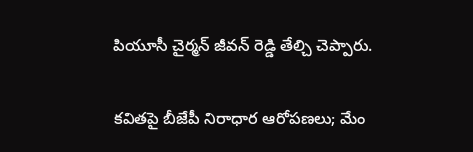పియూసీ చైర్మన్ జీవన్ రెడ్డి తేల్చి చెప్పారు.

కవితపై బీజేపీ నిరాధార ఆరోపణలు; మేం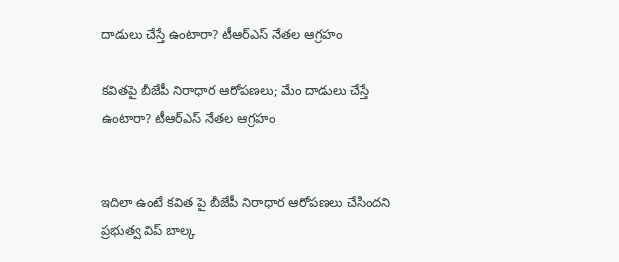దాడులు చేస్తే ఉంటారా? టీఆర్ఎస్ నేతల ఆగ్రహం

కవితపై బీజేపీ నిరాధార ఆరోపణలు; మేం దాడులు చేస్తే ఉంటారా? టీఆర్ఎస్ నేతల ఆగ్రహం


ఇదిలా ఉంటే కవిత పై బీజేపీ నిరాధార ఆరోపణలు చేసిందని ప్రభుత్వ విప్ బాల్క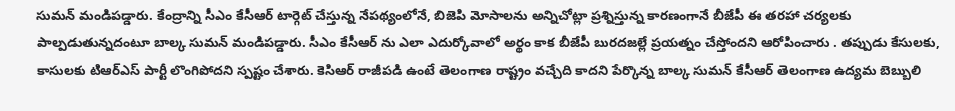సుమన్ మండిపడ్డారు. కేంద్రాన్ని సీఎం కేసీఆర్ టార్గెట్ చేస్తున్న నేపథ్యంలోనే, బిజెపి మోసాలను అన్నిచోట్లా ప్రశ్నిస్తున్న కారణంగానే బీజేపీ ఈ తరహా చర్యలకు పాల్పడుతున్నదంటూ బాల్క సుమన్ మండిపడ్డారు. సీఎం కేసీఆర్ ను ఎలా ఎదుర్కోవాలో అర్థం కాక బీజేపీ బురదజల్లే ప్రయత్నం చేస్తోందని ఆరోపించారు . తప్పుడు కేసులకు, కాసులకు టిఆర్ఎస్ పార్టీ లొంగిపోదని స్పష్టం చేశారు. కెసిఆర్ రాజీపడి ఉంటే తెలంగాణ రాష్ట్రం వచ్చేది కాదని పేర్కొన్న బాల్క సుమన్ కేసీఆర్ తెలంగాణ ఉద్యమ బెబ్బులి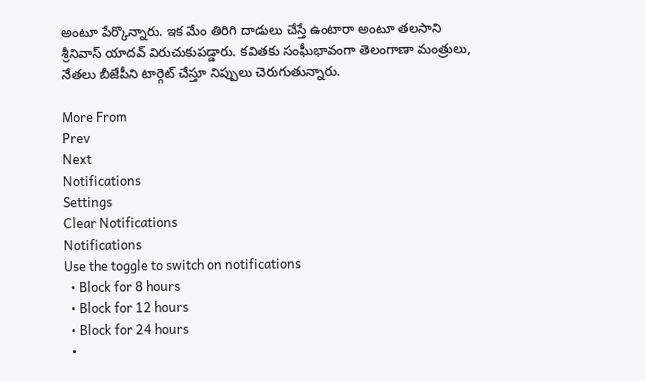అంటూ పేర్కొన్నారు. ఇక మేం తిరిగి దాడులు చేస్తే ఉంటారా అంటూ తలసాని శ్రీనివాస్ యాదవ్ విరుచుకుపడ్డారు. కవితకు సంఘీభావంగా తెలంగాణా మంత్రులు, నేతలు బీజేపీని టార్గెట్ చేస్తూ నిప్పులు చెరుగుతున్నారు.

More From
Prev
Next
Notifications
Settings
Clear Notifications
Notifications
Use the toggle to switch on notifications
  • Block for 8 hours
  • Block for 12 hours
  • Block for 24 hours
  •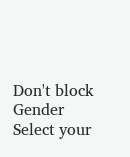Don't block
Gender
Select your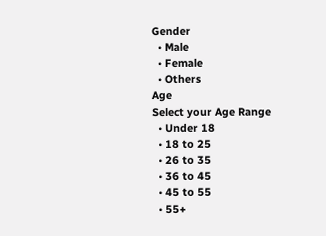Gender
  • Male
  • Female
  • Others
Age
Select your Age Range
  • Under 18
  • 18 to 25
  • 26 to 35
  • 36 to 45
  • 45 to 55
  • 55+